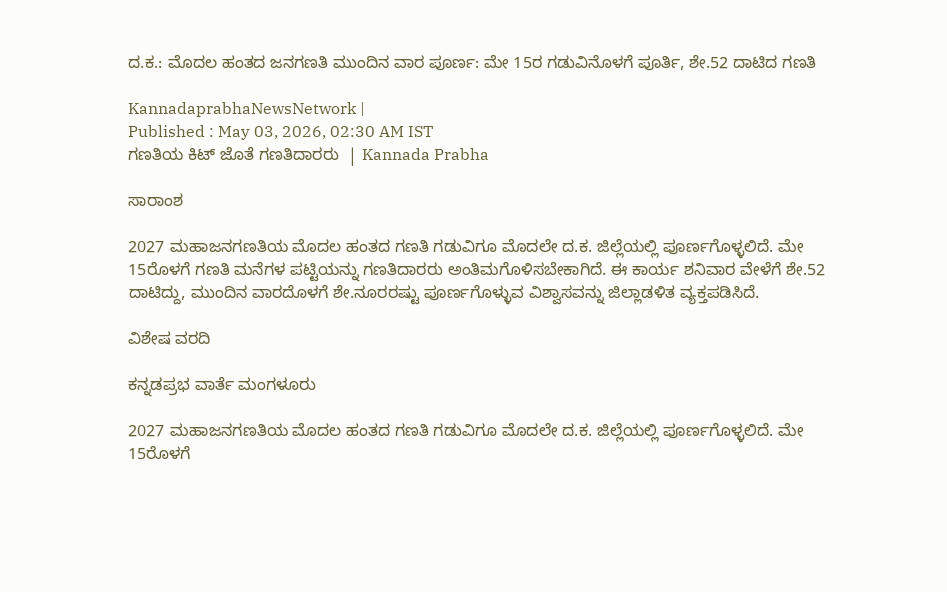ದ.ಕ.: ಮೊದಲ ಹಂತದ ಜನಗಣತಿ ಮುಂದಿನ ವಾರ ಪೂರ್ಣ: ಮೇ 15ರ ಗಡುವಿನೊಳಗೆ ಪೂರ್ತಿ, ಶೇ.52 ದಾಟಿದ ಗಣತಿ

KannadaprabhaNewsNetwork |
Published : May 03, 2026, 02:30 AM IST
ಗಣತಿಯ ಕಿಟ್‌ ಜೊತೆ ಗಣತಿದಾರರು  | Kannada Prabha

ಸಾರಾಂಶ

2027 ಮಹಾಜನಗಣತಿಯ ಮೊದಲ ಹಂತದ ಗಣತಿ ಗಡುವಿಗೂ ಮೊದಲೇ ದ.ಕ. ಜಿಲ್ಲೆಯಲ್ಲಿ ಪೂರ್ಣಗೊಳ್ಳಲಿದೆ. ಮೇ 15ರೊಳಗೆ ಗಣತಿ ಮನೆಗಳ ಪಟ್ಟಿಯನ್ನು ಗಣತಿದಾರರು ಅಂತಿಮಗೊಳಿಸಬೇಕಾಗಿದೆ. ಈ ಕಾರ್ಯ ಶನಿವಾರ ವೇಳೆಗೆ ಶೇ.52 ದಾಟಿದ್ದು, ಮುಂದಿನ ವಾರದೊಳಗೆ ಶೇ.ನೂರರಷ್ಟು ಪೂರ್ಣಗೊಳ್ಳುವ ವಿಶ್ವಾಸವನ್ನು ಜಿಲ್ಲಾಡಳಿತ ವ್ಯಕ್ತಪಡಿಸಿದೆ.

ವಿಶೇಷ ವರದಿ

ಕನ್ನಡಪ್ರಭ ವಾರ್ತೆ ಮಂಗಳೂರು

2027 ಮಹಾಜನಗಣತಿಯ ಮೊದಲ ಹಂತದ ಗಣತಿ ಗಡುವಿಗೂ ಮೊದಲೇ ದ.ಕ. ಜಿಲ್ಲೆಯಲ್ಲಿ ಪೂರ್ಣಗೊಳ್ಳಲಿದೆ. ಮೇ 15ರೊಳಗೆ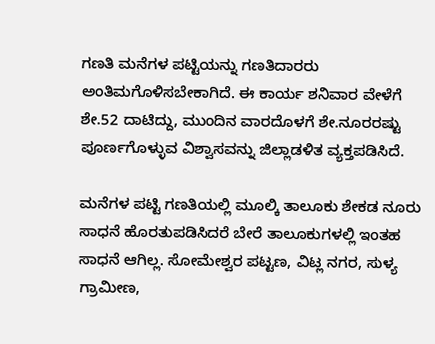ಗಣತಿ ಮನೆಗಳ ಪಟ್ಟಿಯನ್ನು ಗಣತಿದಾರರು ಅಂತಿಮಗೊಳಿಸಬೇಕಾಗಿದೆ. ಈ ಕಾರ್ಯ ಶನಿವಾರ ವೇಳೆಗೆ ಶೇ.52 ದಾಟಿದ್ದು, ಮುಂದಿನ ವಾರದೊಳಗೆ ಶೇ.ನೂರರಷ್ಟು ಪೂರ್ಣಗೊಳ್ಳುವ ವಿಶ್ವಾಸವನ್ನು ಜಿಲ್ಲಾಡಳಿತ ವ್ಯಕ್ತಪಡಿಸಿದೆ.

ಮನೆಗಳ ಪಟ್ಟಿ ಗಣತಿಯಲ್ಲಿ ಮೂಲ್ಕಿ ತಾಲೂಕು ಶೇಕಡ ನೂರು ಸಾಧನೆ ಹೊರತುಪಡಿಸಿದರೆ ಬೇರೆ ತಾಲೂಕುಗಳಲ್ಲಿ ಇಂತಹ ಸಾಧನೆ ಆಗಿಲ್ಲ. ಸೋಮೇಶ್ವರ ಪಟ್ಟಣ, ವಿಟ್ಲ ನಗರ, ಸುಳ್ಯ ಗ್ರಾಮೀಣ,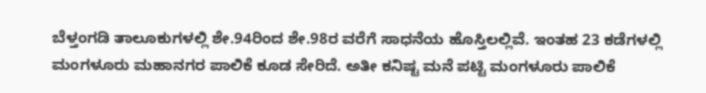ಬೆಳ್ತಂಗಡಿ ತಾಲೂಕುಗಳಲ್ಲಿ ಶೇ.94ರಿಂದ ಶೇ.98ರ ವರೆಗೆ ಸಾಧನೆಯ ಹೊಸ್ತಿಲಲ್ಲಿವೆ. ಇಂತಹ 23 ಕಡೆಗಳಲ್ಲಿ ಮಂಗಳೂರು ಮಹಾನಗರ ಪಾಲಿಕೆ ಕೂಡ ಸೇರಿದೆ. ಅತೀ ಕನಿಷ್ಟ ಮನೆ ಪಟ್ಟಿ ಮಂಗಳೂರು ಪಾಲಿಕೆ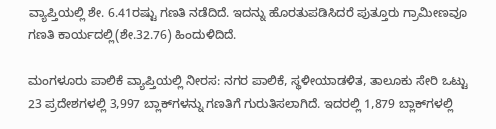ವ್ಯಾಪ್ತಿಯಲ್ಲಿ ಶೇ. 6.41ರಷ್ಟು ಗಣತಿ ನಡೆದಿದೆ. ಇದನ್ನು ಹೊರತುಪಡಿಸಿದರೆ ಪುತ್ತೂರು ಗ್ರಾಮೀಣವೂ ಗಣತಿ ಕಾರ್ಯದಲ್ಲಿ(ಶೇ.32.76) ಹಿಂದುಳಿದಿದೆ.

ಮಂಗಳೂರು ಪಾಲಿಕೆ ವ್ಯಾಪ್ತಿಯಲ್ಲಿ ನೀರಸ: ನಗರ ಪಾಲಿಕೆ, ಸ್ಥಳೀಯಾಡಳಿತ, ತಾಲೂಕು ಸೇರಿ ಒಟ್ಟು 23 ಪ್ರದೇಶಗಳಲ್ಲಿ 3,997 ಬ್ಲಾಕ್‌ಗಳನ್ನು ಗಣತಿಗೆ ಗುರುತಿಸಲಾಗಿದೆ. ಇದರಲ್ಲಿ 1,879 ಬ್ಲಾಕ್‌ಗಳಲ್ಲಿ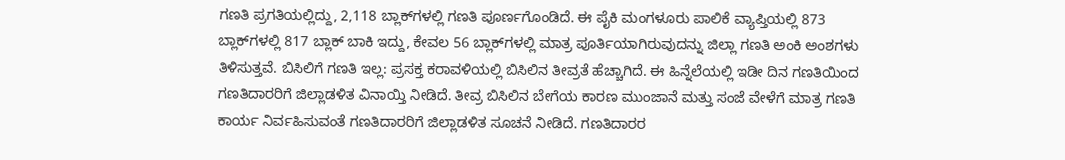ಗಣತಿ ಪ್ರಗತಿಯಲ್ಲಿದ್ದು, 2,118 ಬ್ಲಾಕ್‌ಗಳಲ್ಲಿ ಗಣತಿ ಪೂರ್ಣಗೊಂಡಿದೆ. ಈ ಪೈಕಿ ಮಂಗಳೂರು ಪಾಲಿಕೆ ವ್ಯಾಪ್ತಿಯಲ್ಲಿ 873 ಬ್ಲಾಕ್‌ಗಳಲ್ಲಿ 817 ಬ್ಲಾಕ್‌ ಬಾಕಿ ಇದ್ದು, ಕೇವಲ 56 ಬ್ಲಾಕ್‌ಗಳಲ್ಲಿ ಮಾತ್ರ ಪೂರ್ತಿಯಾಗಿರುವುದನ್ನು ಜಿಲ್ಲಾ ಗಣತಿ ಅಂಕಿ ಅಂಶಗಳು ತಿಳಿಸುತ್ತವೆ. ಬಿಸಿಲಿಗೆ ಗಣತಿ ಇಲ್ಲ: ಪ್ರಸಕ್ತ ಕರಾವಳಿಯಲ್ಲಿ ಬಿಸಿಲಿನ ತೀವ್ರತೆ ಹೆಚ್ಚಾಗಿದೆ. ಈ ಹಿನ್ನೆಲೆಯಲ್ಲಿ ಇಡೀ ದಿನ ಗಣತಿಯಿಂದ ಗಣತಿದಾರರಿಗೆ ಜಿಲ್ಲಾಡಳಿತ ವಿನಾಯ್ತಿ ನೀಡಿದೆ. ತೀವ್ರ ಬಿಸಿಲಿನ ಬೇಗೆಯ ಕಾರಣ ಮುಂಜಾನೆ ಮತ್ತು ಸಂಜೆ ವೇಳೆಗೆ ಮಾತ್ರ ಗಣತಿ ಕಾರ್ಯ ನಿರ್ವಹಿಸುವಂತೆ ಗಣತಿದಾರರಿಗೆ ಜಿಲ್ಲಾಡಳಿತ ಸೂಚನೆ ನೀಡಿದೆ. ಗಣತಿದಾರರ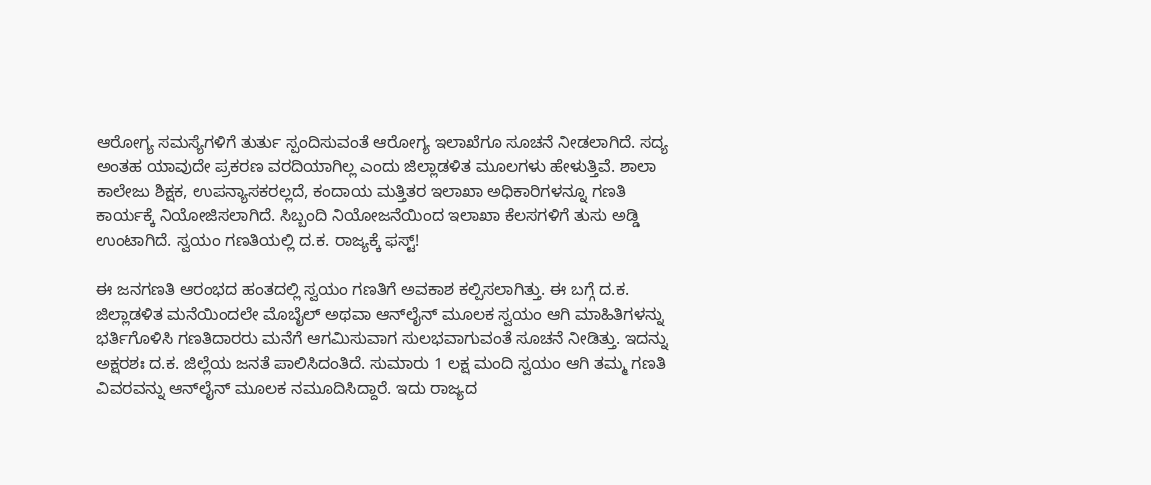ಆರೋಗ್ಯ ಸಮಸ್ಯೆಗಳಿಗೆ ತುರ್ತು ಸ್ಪಂದಿಸುವಂತೆ ಆರೋಗ್ಯ ಇಲಾಖೆಗೂ ಸೂಚನೆ ನೀಡಲಾಗಿದೆ. ಸದ್ಯ ಅಂತಹ ಯಾವುದೇ ಪ್ರಕರಣ ವರದಿಯಾಗಿಲ್ಲ ಎಂದು ಜಿಲ್ಲಾಡಳಿತ ಮೂಲಗಳು ಹೇಳುತ್ತಿವೆ. ಶಾಲಾ ಕಾಲೇಜು ಶಿಕ್ಷಕ, ಉಪನ್ಯಾಸಕರಲ್ಲದೆ, ಕಂದಾಯ ಮತ್ತಿತರ ಇಲಾಖಾ ಅಧಿಕಾರಿಗಳನ್ನೂ ಗಣತಿ ಕಾರ್ಯಕ್ಕೆ ನಿಯೋಜಿಸಲಾಗಿದೆ. ಸಿಬ್ಬಂದಿ ನಿಯೋಜನೆಯಿಂದ ಇಲಾಖಾ ಕೆಲಸಗಳಿಗೆ ತುಸು ಅಡ್ಡಿ ಉಂಟಾಗಿದೆ. ಸ್ವಯಂ ಗಣತಿಯಲ್ಲಿ ದ.ಕ. ರಾಜ್ಯಕ್ಕೆ ಫಸ್ಟ್‌!

ಈ ಜನಗಣತಿ ಆರಂಭದ ಹಂತದಲ್ಲಿ ಸ್ವಯಂ ಗಣತಿಗೆ ಅವಕಾಶ ಕಲ್ಪಿಸಲಾಗಿತ್ತು. ಈ ಬಗ್ಗೆ ದ.ಕ. ಜಿಲ್ಲಾಡಳಿತ ಮನೆಯಿಂದಲೇ ಮೊಬೈಲ್‌ ಅಥವಾ ಆನ್‌ಲೈನ್‌ ಮೂಲಕ ಸ್ವಯಂ ಆಗಿ ಮಾಹಿತಿಗಳನ್ನು ಭರ್ತಿಗೊಳಿಸಿ ಗಣತಿದಾರರು ಮನೆಗೆ ಆಗಮಿಸುವಾಗ ಸುಲಭವಾಗುವಂತೆ ಸೂಚನೆ ನೀಡಿತ್ತು. ಇದನ್ನು ಅಕ್ಷರಶಃ ದ.ಕ. ಜಿಲ್ಲೆಯ ಜನತೆ ಪಾಲಿಸಿದಂತಿದೆ. ಸುಮಾರು 1 ಲಕ್ಷ ಮಂದಿ ಸ್ವಯಂ ಆಗಿ ತಮ್ಮ ಗಣತಿ ವಿವರವನ್ನು ಆನ್‌ಲೈನ್‌ ಮೂಲಕ ನಮೂದಿಸಿದ್ದಾರೆ. ಇದು ರಾಜ್ಯದ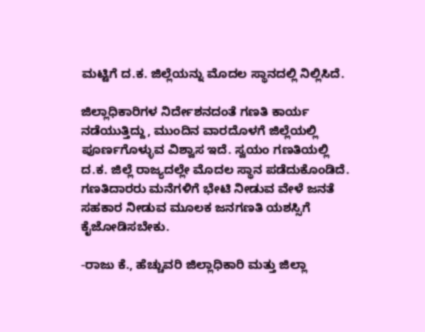ಮಟ್ಟಿಗೆ ದ.ಕ. ಜಿಲ್ಲೆಯನ್ನು ಮೊದಲ ಸ್ಥಾನದಲ್ಲಿ ನಿಲ್ಲಿಸಿದೆ.

ಜಿಲ್ಲಾಧಿಕಾರಿಗಳ ನಿರ್ದೇಶನದಂತೆ ಗಣತಿ ಕಾರ್ಯ ನಡೆಯುತ್ತಿದ್ದು, ಮುಂದಿನ ವಾರದೊಳಗೆ ಜಿಲ್ಲೆಯಲ್ಲಿ ಪೂರ್ಣಗೊಳ್ಳುವ ವಿಶ್ವಾಸ ಇದೆ. ಸ್ವಯಂ ಗಣತಿಯಲ್ಲಿ ದ.ಕ. ಜಿಲ್ಲೆ ರಾಜ್ಯದಲ್ಲೇ ಮೊದಲ ಸ್ಥಾನ ಪಡೆದುಕೊಂಡಿದೆ. ಗಣತಿದಾರರು ಮನೆಗಳಿಗೆ ಭೇಟಿ ನೀಡುವ ವೇಳೆ ಜನತೆ ಸಹಕಾರ ನೀಡುವ ಮೂಲಕ ಜನಗಣತಿ ಯಶಸ್ಸಿಗೆ ಕೈಜೋಡಿಸಬೇಕು.

-ರಾಜು ಕೆ., ಹೆಚ್ಚುವರಿ ಜಿಲ್ಲಾಧಿಕಾರಿ ಮತ್ತು ಜಿಲ್ಲಾ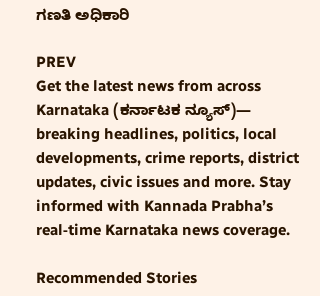ಗಣತಿ ಅಧಿಕಾರಿ

PREV
Get the latest news from across Karnataka (ಕರ್ನಾಟಕ ನ್ಯೂಸ್)— breaking headlines, politics, local developments, crime reports, district updates, civic issues and more. Stay informed with Kannada Prabha’s real‑time Karnataka news coverage.

Recommended Stories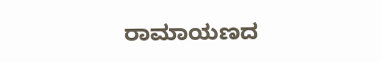ರಾಮಾಯಣದ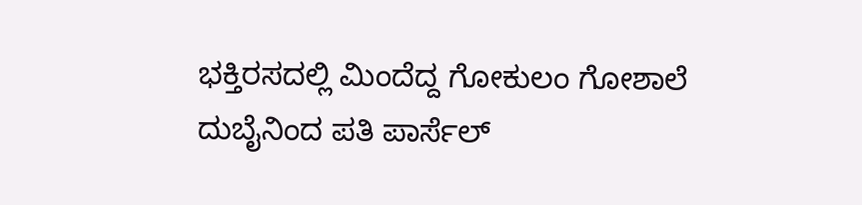ಭಕ್ತಿರಸದಲ್ಲಿ ಮಿಂದೆದ್ದ ಗೋಕುಲಂ ಗೋಶಾಲೆ
ದುಬೈನಿಂದ ಪತಿ ಪಾರ್ಸೆಲ್‌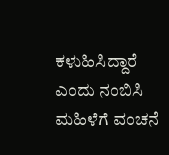ಕಳುಹಿಸಿದ್ದಾರೆ ಎಂದು ನಂಬಿಸಿ ಮಹಿಳೆಗೆ ವಂಚನೆ